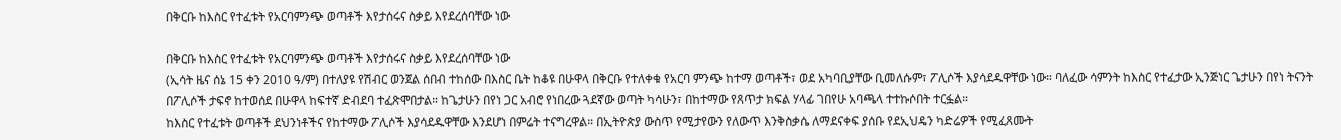በቅርቡ ከእስር የተፈቱት የአርባምንጭ ወጣቶች እየታሰሩና ስቃይ እየደረሰባቸው ነው

በቅርቡ ከእስር የተፈቱት የአርባምንጭ ወጣቶች እየታሰሩና ስቃይ እየደረሰባቸው ነው
(ኢሳት ዜና ሰኔ 15 ቀን 2010 ዓ/ም) በተለያዩ የሽብር ወንጀል ሰበብ ተከሰው በእስር ቤት ከቆዩ በሁዋላ በቅርቡ የተለቀቁ የአርባ ምንጭ ከተማ ወጣቶች፣ ወደ አካባቢያቸው ቢመለሱም፣ ፖሊሶች እያሳደዱዋቸው ነው። ባለፈው ሳምንት ከእስር የተፈታው ኢንጅነር ጌታሁን በየነ ትናንት በፖሊሶች ታፍኖ ከተወሰደ በሁዋላ ከፍተኛ ድብደባ ተፈጽሞበታል። ከጌታሁን በየነ ጋር አብሮ የነበረው ጓደኛው ወጣት ካሳሁን፣ በከተማው የጸጥታ ክፍል ሃላፊ ገበየሁ አባጫላ ተተኩሶበት ተርፏል።
ከእስር የተፈቱት ወጣቶች ደህንነቶችና የከተማው ፖሊሶች እያሳደዱዋቸው እንደሆነ በምሬት ተናግረዋል። በኢትዮጵያ ውስጥ የሚታየውን የለውጥ እንቅስቃሴ ለማደናቀፍ ያሰቡ የደኢህዴን ካድሬዎች የሚፈጸሙት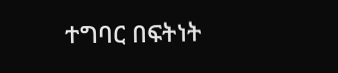ተግባር በፍትነት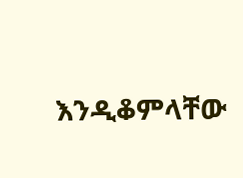እንዲቆምላቸው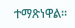ተማጽነዋል።